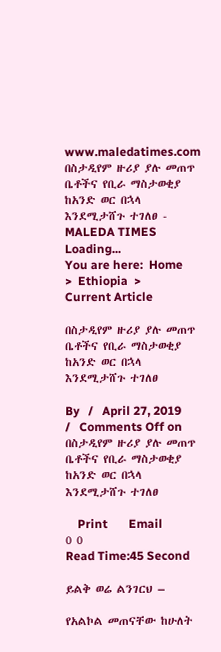www.maledatimes.com በስታዲየም ዙሪያ ያሉ መጠጥ ቤቶችና የቢራ ማስታወቂያ ከአንድ ወር በኋላ እንደሚታሸጉ ተገለፀ - MALEDA TIMES
Loading...
You are here:  Home  >  Ethiopia  >  Current Article

በስታዲየም ዙሪያ ያሉ መጠጥ ቤቶችና የቢራ ማስታወቂያ ከአንድ ወር በኋላ እንደሚታሸጉ ተገለፀ

By   /   April 27, 2019  /   Comments Off on በስታዲየም ዙሪያ ያሉ መጠጥ ቤቶችና የቢራ ማስታወቂያ ከአንድ ወር በኋላ እንደሚታሸጉ ተገለፀ

    Print       Email
0 0
Read Time:45 Second

ይልቅ ወሬ ልንገርህ –

የአልኮል መጠናቸው ከሁለት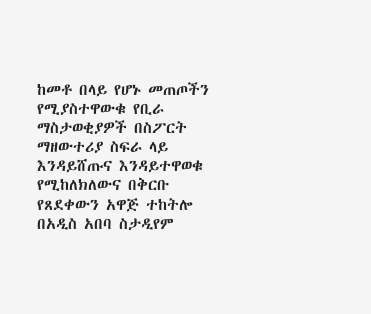ከመቶ በላይ የሆኑ መጠጦችን የሚያስተዋውቁ የቢራ ማስታወቂያዎች በስፖርት ማዘውተሪያ ስፍራ ላይ እንዳይሸጡና እንዳይተዋወቁ የሚከለክለውና በቅርቡ የጸደቀውን አዋጅ ተከትሎ በአዲስ አበባ ስታዲየም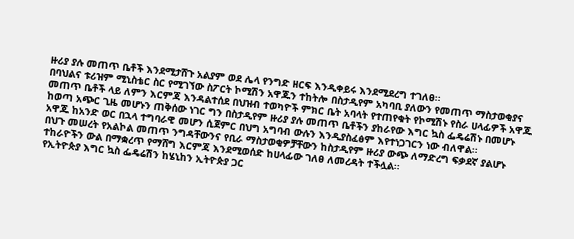ዙሪያ ያሉ መጠጥ ቤቶች እንደሚታሸጉ አልያም ወደ ሌላ የንግድ ዘርፍ እንዲቀይሩ እንደሚደረግ ተገለፀ፡፡
በባህልና ቱሪዝም ሚኒስቴር ስር የሚገኘው ስፖርት ኮሚሽን አዋጁን ተከትሎ በስታዲየም አካባቢ ያለውን የመጠጥ ማስታወቂያና መጠጥ ቤቶች ላይ ለምን እርምጃ እንዳልተሰደ በህዝብ ተወካዮች ምክር ቤት አባላት የተጠየቁት የኮሚሽኑ የስራ ሀላፊዎች አዋጁ ከወጣ አጭር ጊዜ መሆኑን ጠቅሰው ነገር ግን በስታዲየም ዙሪያ ያሉ መጠጥ ቤቶችን ያከራየው እግር ኳስ ፌዴሬሽኑ በመሆኑ አዋጁ ከአንድ ወር በኋላ ተግባራዊ መሆን ሲጀምር በህግ አግባብ ውሉን እንዲያስፈፅም እየተነጋገርን ነው ብለዋል፡፡
በህጉ መሠረት የአልኮል መጠጥ ንግዳቸውንና የቢራ ማስታወቂዎቻቸውን ከስታዲየም ዙሪያ ውጭ ለማድረግ ፍቃደኛ ያልሆኑ ተከራዮችን ውል በማቋረጥ የማሸግ እርምጃ እንደሚወሰድ ከሀላፊው ገለፀ ለመረዳት ተችሏል፡፡
የኢትዮጵያ እግር ኳስ ፌዴሬሽን ከሄኒከን ኢትዮጵያ ጋር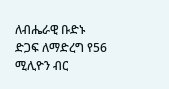ለብሔራዊ ቡድኑ ድጋፍ ለማድረግ የ56 ሚሊዮን ብር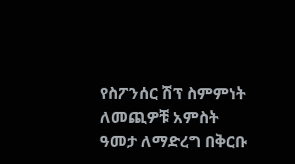የስፖንሰር ሽፕ ስምምነት ለመጪዎቹ አምስት ዓመታ ለማድረግ በቅርቡ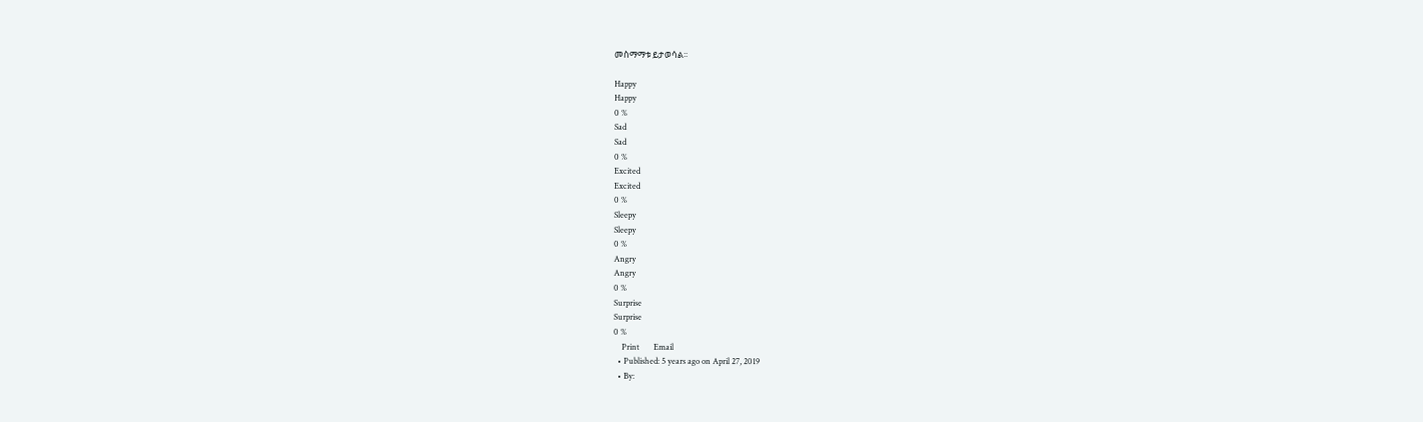መስማማቱ ይታወሳል፡፡

Happy
Happy
0 %
Sad
Sad
0 %
Excited
Excited
0 %
Sleepy
Sleepy
0 %
Angry
Angry
0 %
Surprise
Surprise
0 %
    Print       Email
  • Published: 5 years ago on April 27, 2019
  • By: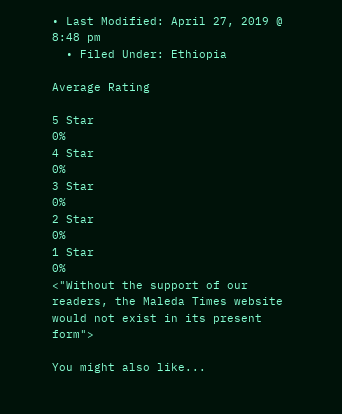• Last Modified: April 27, 2019 @ 8:48 pm
  • Filed Under: Ethiopia

Average Rating

5 Star
0%
4 Star
0%
3 Star
0%
2 Star
0%
1 Star
0%
<"Without the support of our readers, the Maleda Times website would not exist in its present form">

You might also like...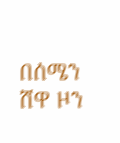በሰሜን ሸዋ ዞን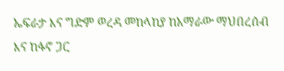ኤፍራታ እና ግድም ወረዳ መከላከያ ከአማራው ማህበረሰብ እና ከፋኖ ጋር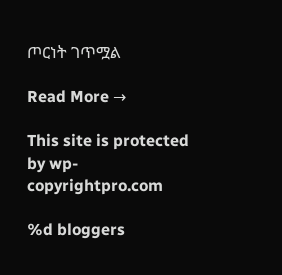ጦርነት ገጥሟል

Read More →

This site is protected by wp-copyrightpro.com

%d bloggers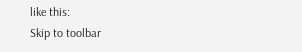like this:
Skip to toolbar